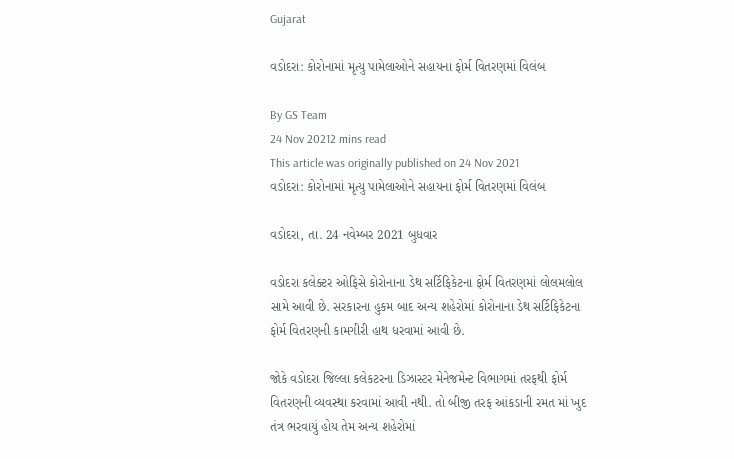Gujarat

વડોદરા: કોરોનામાં મૃત્યુ પામેલાઓને સહાયના ફોર્મ વિતરણમાં વિલંબ

By GS Team
24 Nov 20212 mins read
This article was originally published on 24 Nov 2021
વડોદરા: કોરોનામાં મૃત્યુ પામેલાઓને સહાયના ફોર્મ વિતરણમાં વિલંબ

વડોદરા, તા. 24 નવેમ્બર 2021 બુધવાર

વડોદરા કલેક્ટર ઓફિસે કોરોનાના ડેથ સર્ટિફિકેટના ફોર્મ વિતરણમાં લોલમલોલ સામે આવી છે. સરકારના હુકમ બાદ અન્ય શહેરોમાં કોરોનાના ડેથ સર્ટિફિકેટના ફોર્મ વિતરણની કામગીરી હાથ ધરવામાં આવી છે.

જોકે વડોદરા જિલ્લા કલેકટરના ડિઝાસ્ટર મેનેજમેન્ટ વિભાગમાં તરફથી ફોર્મ વિતરણની વ્યવસ્થા કરવામાં આવી નથી. તો બીજી તરફ આંકડાની રમત માં ખુદ તંત્ર ભરવાયું હોય તેમ અન્ય શહેરોમાં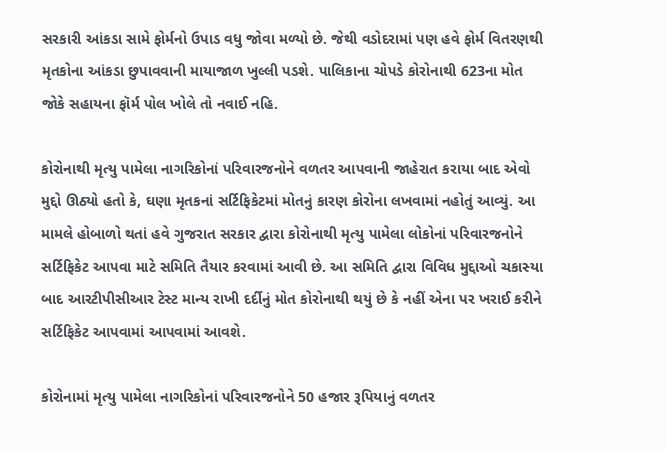સરકારી આંકડા સામે ફોર્મનો ઉપાડ વધુ જોવા મળ્યો છે. જેથી વડોદરામાં પણ હવે ફોર્મ વિતરણથી મૃતકોના આંકડા છુપાવવાની માયાજાળ ખુલ્લી પડશે. પાલિકાના ચોપડે કોરોનાથી 623ના મોત જોકે સહાયના ફૉર્મ પોલ ખોલે તો નવાઈ નહિ.

કોરોનાથી મૃત્યુ પામેલા નાગરિકોનાં પરિવારજનોને વળતર આપવાની જાહેરાત કરાયા બાદ એવો મુદ્દો ઊઠ્યો હતો કે, ઘણા મૃતકનાં સર્ટિફિકેટમાં મોતનું કારણ કોરોના લખવામાં નહોતું આવ્યું. આ મામલે હોબાળો થતાં હવે ગુજરાત સરકાર દ્વારા કોરોનાથી મૃત્યુ પામેલા લોકોનાં પરિવારજનોને સર્ટિફિકેટ આપવા માટે સમિતિ તૈયાર કરવામાં આવી છે. આ સમિતિ દ્વારા વિવિધ મુદ્દાઓ ચકાસ્યા બાદ આરટીપીસીઆર ટેસ્ટ માન્ય રાખી દર્દીનું મોત કોરોનાથી થયું છે કે નહીં એના પર ખરાઈ કરીને સર્ટિફિકેટ આપવામાં આપવામાં આવશે.

કોરોનામાં મૃત્યુ પામેલા નાગરિકોનાં પરિવારજનોને 50 હજાર રૂપિયાનું વળતર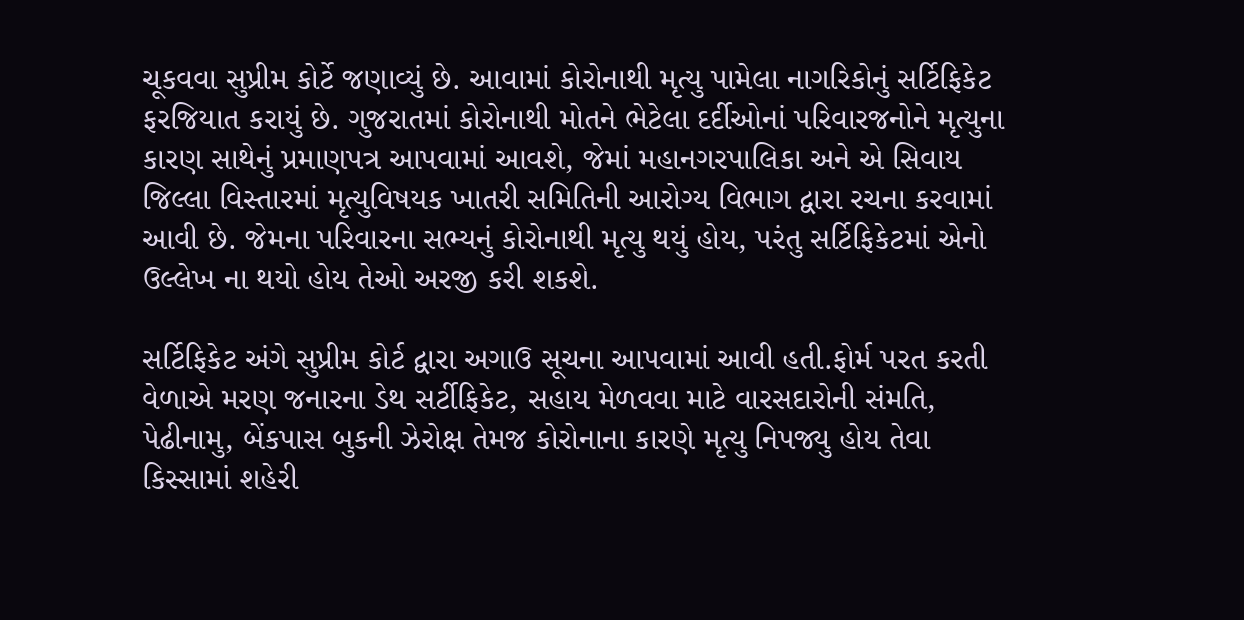ચૂકવવા સુપ્રીમ કોર્ટે જણાવ્યું છે. આવામાં કોરોનાથી મૃત્યુ પામેલા નાગરિકોનું સર્ટિફિકેટ ફરજિયાત કરાયું છે. ગુજરાતમાં કોરોનાથી મોતને ભેટેલા દર્દીઓનાં પરિવારજનોને મૃત્યુના કારણ સાથેનું પ્રમાણપત્ર આપવામાં આવશે, જેમાં મહાનગરપાલિકા અને એ સિવાય જિલ્લા વિસ્તારમાં મૃત્યુવિષયક ખાતરી સમિતિની આરોગ્ય વિભાગ દ્વારા રચના કરવામાં આવી છે. જેમના પરિવારના સભ્યનું કોરોનાથી મૃત્યુ થયું હોય, પરંતુ સર્ટિફિકેટમાં એનો ઉલ્લેખ ના થયો હોય તેઓ અરજી કરી શકશે.

સર્ટિફિકેટ અંગે સુપ્રીમ કોર્ટ દ્વારા અગાઉ સૂચના આપવામાં આવી હતી.ફોર્મ પરત કરતી વેળાએ મરણ જનારના ડેથ સર્ટીફિકેટ, સહાય મેળવવા માટે વારસદારોની સંમતિ, પેઢીનામુ, બેંકપાસ બુકની ઝેરોક્ષ તેમજ કોરોનાના કારણે મૃત્યુ નિપજ્યુ હોય તેવા કિસ્સામાં શહેરી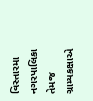વિસ્તારમા નગરપાલિકા તેમજ ગ્રામ્યકક્ષાએ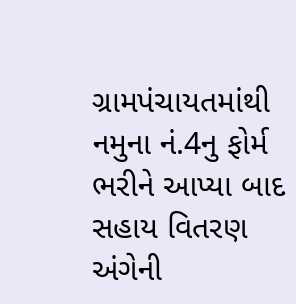ગ્રામપંચાયતમાંથી નમુના નં.4નુ ફોર્મ ભરીને આપ્યા બાદ સહાય વિતરણ અંગેની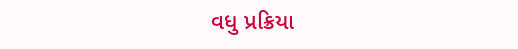વધુ પ્રક્રિયા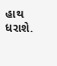હાથ ધરાશે.